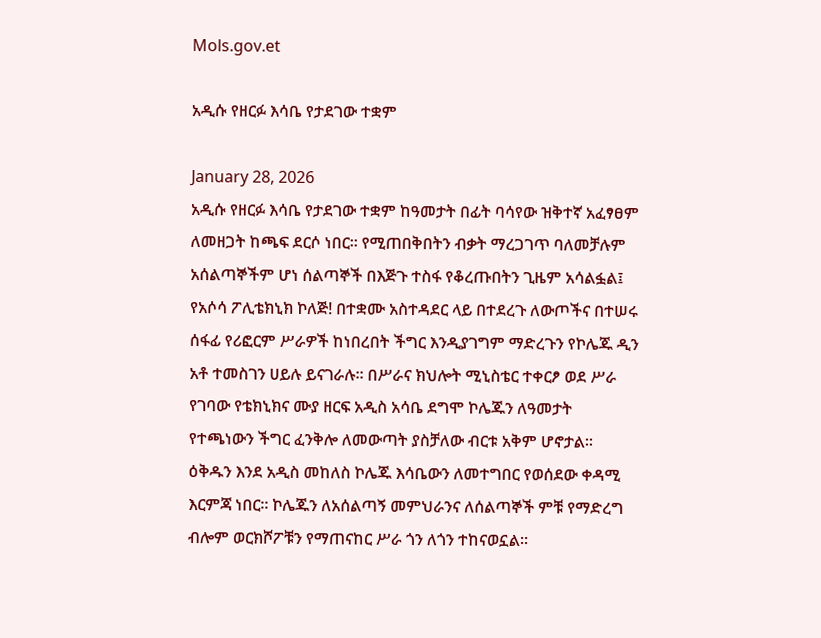Mols.gov.et

አዲሱ የዘርፉ እሳቤ የታደገው ተቋም

January 28, 2026
አዲሱ የዘርፉ እሳቤ የታደገው ተቋም ከዓመታት በፊት ባሳየው ዝቅተኛ አፈፃፀም ለመዘጋት ከጫፍ ደርሶ ነበር፡፡ የሚጠበቅበትን ብቃት ማረጋገጥ ባለመቻሉም አሰልጣኞችም ሆነ ሰልጣኞች በእጅጉ ተስፋ የቆረጡበትን ጊዜም አሳልፏል፤ የአሶሳ ፖሊቴክኒክ ኮለጅ! በተቋሙ አስተዳደር ላይ በተደረጉ ለውጦችና በተሠሩ ሰፋፊ የሪፎርም ሥራዎች ከነበረበት ችግር እንዲያገግም ማድረጉን የኮሌጁ ዲን አቶ ተመስገን ሀይሉ ይናገራሉ፡፡ በሥራና ክህሎት ሚኒስቴር ተቀርፆ ወደ ሥራ የገባው የቴክኒክና ሙያ ዘርፍ አዲስ አሳቤ ደግሞ ኮሌጁን ለዓመታት የተጫነውን ችግር ፈንቅሎ ለመውጣት ያስቻለው ብርቱ አቅም ሆኖታል፡፡ ዕቅዱን እንደ አዲስ መከለስ ኮሌጁ እሳቤውን ለመተግበር የወሰደው ቀዳሚ እርምጃ ነበር፡፡ ኮሌጁን ለአሰልጣኝ መምህራንና ለሰልጣኞች ምቹ የማድረግ ብሎም ወርክሾፖቹን የማጠናከር ሥራ ጎን ለጎን ተከናወኗል፡፡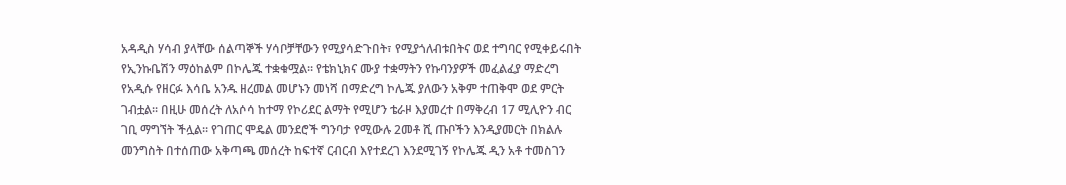አዳዲስ ሃሳብ ያላቸው ሰልጣኞች ሃሳቦቻቸውን የሚያሳድጉበት፣ የሚያጎለብቱበትና ወደ ተግባር የሚቀይሩበት የኢንኩቤሽን ማዕከልም በኮሌጁ ተቋቁሟል፡፡ የቴክኒክና ሙያ ተቋማትን የኩባንያዎች መፈልፈያ ማድረግ የአዲሱ የዘርፉ እሳቤ አንዱ ዘረመል መሆኑን መነሻ በማድረግ ኮሌጁ ያለውን አቅም ተጠቅሞ ወደ ምርት ገብቷል፡፡ በዚሁ መሰረት ለአሶሳ ከተማ የኮሪደር ልማት የሚሆን ቴራዞ እያመረተ በማቅረብ 17 ሚሊዮን ብር ገቢ ማግኘት ችሏል፡፡ የገጠር ሞዴል መንደሮች ግንባታ የሚውሉ 2መቶ ሺ ጡቦችን እንዲያመርት በክልሉ መንግስት በተሰጠው አቅጣጫ መሰረት ከፍተኛ ርብርብ እየተደረገ እንደሚገኝ የኮሌጁ ዲን አቶ ተመስገን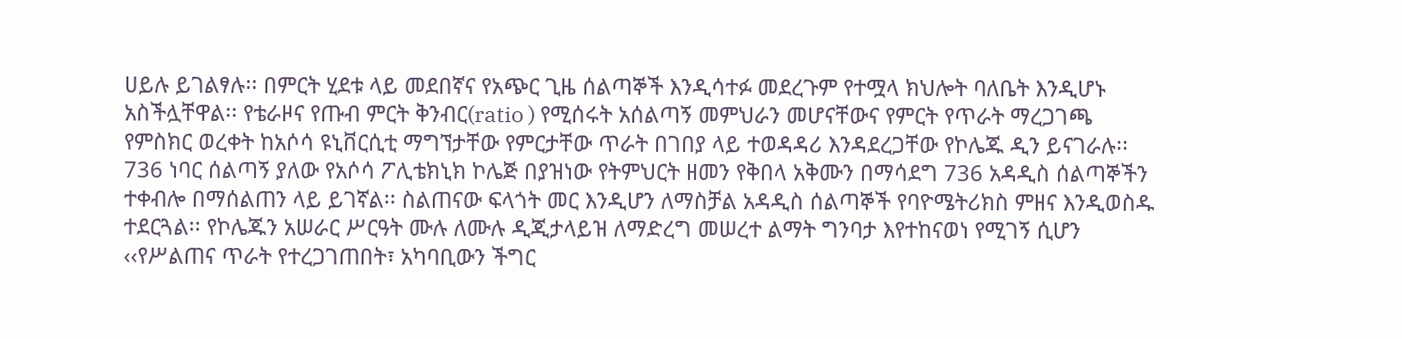ሀይሉ ይገልፃሉ፡፡ በምርት ሂደቱ ላይ መደበኛና የአጭር ጊዜ ሰልጣኞች እንዲሳተፉ መደረጉም የተሟላ ክህሎት ባለቤት እንዲሆኑ አስችሏቸዋል፡፡ የቴራዞና የጡብ ምርት ቅንብር(ratio ) የሚሰሩት አሰልጣኝ መምህራን መሆናቸውና የምርት የጥራት ማረጋገጫ የምስክር ወረቀት ከአሶሳ ዩኒቨርሲቲ ማግኘታቸው የምርታቸው ጥራት በገበያ ላይ ተወዳዳሪ እንዳደረጋቸው የኮሌጁ ዲን ይናገራሉ፡፡ 736 ነባር ሰልጣኝ ያለው የአሶሳ ፖሊቴክኒክ ኮሌጅ በያዝነው የትምህርት ዘመን የቅበላ አቅሙን በማሳደግ 736 አዳዲስ ሰልጣኞችን ተቀብሎ በማሰልጠን ላይ ይገኛል፡፡ ስልጠናው ፍላጎት መር እንዲሆን ለማስቻል አዳዲስ ሰልጣኞች የባዮሜትሪክስ ምዘና እንዲወስዱ ተደርጓል፡፡ የኮሌጁን አሠራር ሥርዓት ሙሉ ለሙሉ ዲጂታላይዝ ለማድረግ መሠረተ ልማት ግንባታ እየተከናወነ የሚገኝ ሲሆን ‹‹የሥልጠና ጥራት የተረጋገጠበት፣ አካባቢውን ችግር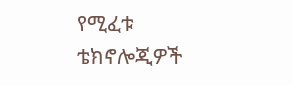የሚፈቱ ቴክኖሎጂዎች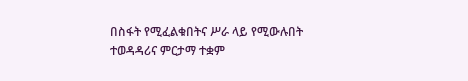በስፋት የሚፈልቁበትና ሥራ ላይ የሚውሉበት ተወዳዳሪና ምርታማ ተቋም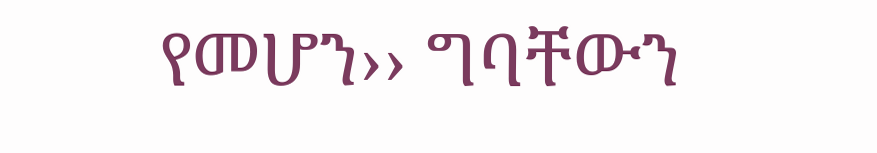የመሆን›› ግባቸውን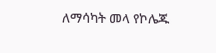ለማሳካት መላ የኮሌጁ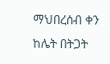ማህበረሰብ ቀን ከሌት በትጋት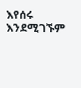እየሰሩ እንደሚገኙም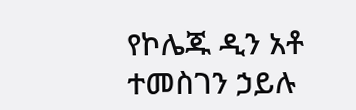የኮሌጁ ዲን አቶ ተመስገን ኃይሉ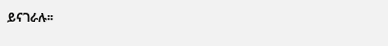ይናገራሉ፡፡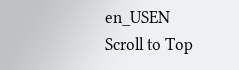en_USEN
Scroll to Top